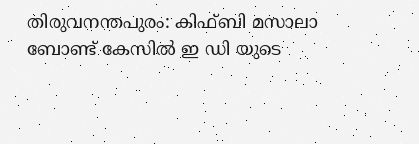തിരുവനന്തപുരം: കിഫ്ബി മസാലാ ബോണ്ട് കേസിൽ ഇ ഡി യുടെ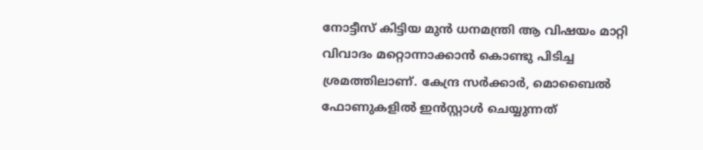നോട്ടീസ് കിട്ടിയ മുൻ ധനമന്ത്രി ആ വിഷയം മാറ്റി വിവാദം മറ്റൊന്നാക്കാൻ കൊണ്ടു പിടിച്ച ശ്രമത്തിലാണ്. കേന്ദ്ര സർക്കാർ, മൊബൈൽ ഫോണുകളിൽ ഇൻസ്റ്റാൾ ചെയ്യുന്നത്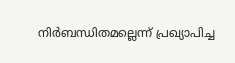നിർബന്ധിതമല്ലെന്ന് പ്രഖ്യാപിച്ച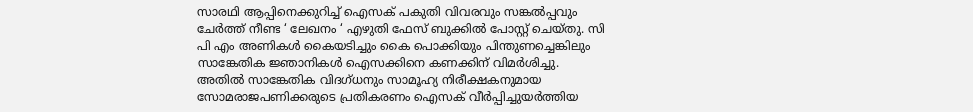സാരഥി ആപ്പിനെക്കുറിച്ച് ഐസക് പകുതി വിവരവും സങ്കൽപ്പവും ചേർത്ത് നീണ്ട ‘ ലേഖനം ‘ എഴുതി ഫേസ് ബുക്കിൽ പോസ്റ്റ് ചെയ്തു. സി പി എം അണികൾ കൈയടിച്ചും കൈ പൊക്കിയും പിന്തുണച്ചെങ്കിലും സാങ്കേതിക ജ്ഞാനികൾ ഐസക്കിനെ കണക്കിന് വിമർശിച്ചു.
അതിൽ സാങ്കേതിക വിദഗ്ധനും സാമൂഹ്യ നിരീക്ഷകനുമായ സോമരാജപണിക്കരുടെ പ്രതികരണം ഐസക് വീർപ്പിച്ചുയർത്തിയ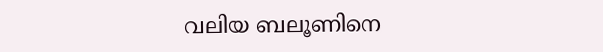വലിയ ബലൂണിനെ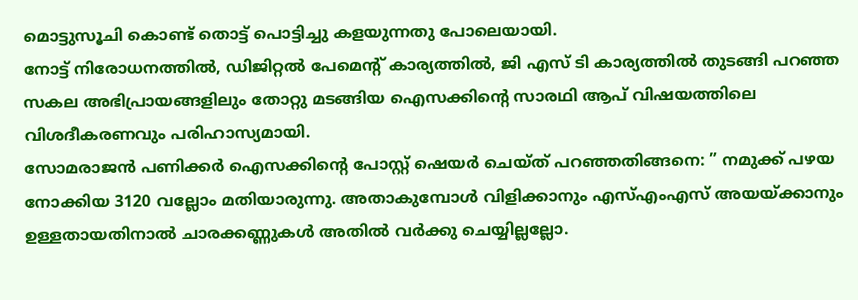മൊട്ടുസൂചി കൊണ്ട് തൊട്ട് പൊട്ടിച്ചു കളയുന്നതു പോലെയായി.
നോട്ട് നിരോധനത്തിൽ, ഡിജിറ്റൽ പേമെൻ്റ് കാര്യത്തിൽ, ജി എസ് ടി കാര്യത്തിൽ തുടങ്ങി പറഞ്ഞ സകല അഭിപ്രായങ്ങളിലും തോറ്റു മടങ്ങിയ ഐസക്കിന്റെ സാരഥി ആപ് വിഷയത്തിലെ വിശദീകരണവും പരിഹാസ്യമായി.
സോമരാജൻ പണിക്കർ ഐസക്കിന്റെ പോസ്റ്റ് ഷെയർ ചെയ്ത് പറഞ്ഞതിങ്ങനെ: ” നമുക്ക് പഴയ നോക്കിയ 3120 വല്ലോം മതിയാരുന്നു. അതാകുമ്പോൾ വിളിക്കാനും എസ്എംഎസ് അയയ്ക്കാനും ഉള്ളതായതിനാൽ ചാരക്കണ്ണുകൾ അതിൽ വർക്കു ചെയ്യില്ലല്ലോ.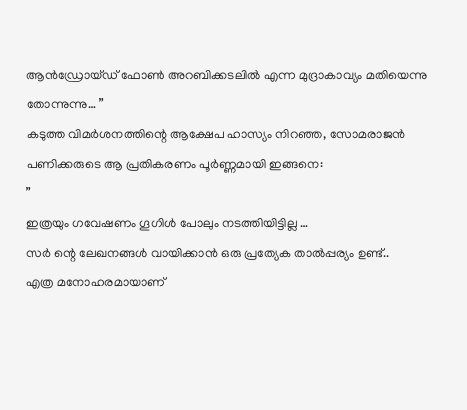ആൻഡ്രോയ്ഡ് ഫോൺ അറബിക്കടലിൽ എന്ന മുദ്രാകാവ്യം മതിയെന്നു തോന്നുന്നു… ”
കടുത്ത വിമർശനത്തിന്റെ ആക്ഷേപ ഹാസ്യം നിറഞ്ഞ, സോമരാജൻ പണിക്കരുടെ ആ പ്രതികരണം പൂർണ്ണമായി ഇങ്ങനെ:
”
ഇത്രയും ഗവേഷണം ഗൂഗിൾ പോലും നടത്തിയിട്ടില്ല …
സർ ന്റെ ലേഖനങ്ങൾ വായിക്കാൻ ഒരു പ്രത്യേക താൽപ്പര്യം ഉണ്ട്..
എത്ര മനോഹരമായാണ്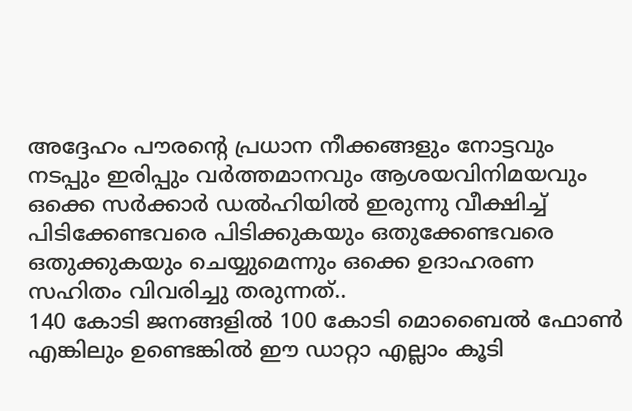അദ്ദേഹം പൗരന്റെ പ്രധാന നീക്കങ്ങളും നോട്ടവും നടപ്പും ഇരിപ്പും വർത്തമാനവും ആശയവിനിമയവും ഒക്കെ സർക്കാർ ഡൽഹിയിൽ ഇരുന്നു വീക്ഷിച്ച് പിടിക്കേണ്ടവരെ പിടിക്കുകയും ഒതുക്കേണ്ടവരെ ഒതുക്കുകയും ചെയ്യുമെന്നും ഒക്കെ ഉദാഹരണ സഹിതം വിവരിച്ചു തരുന്നത്..
140 കോടി ജനങ്ങളിൽ 100 കോടി മൊബൈൽ ഫോൺ എങ്കിലും ഉണ്ടെങ്കിൽ ഈ ഡാറ്റാ എല്ലാം കൂടി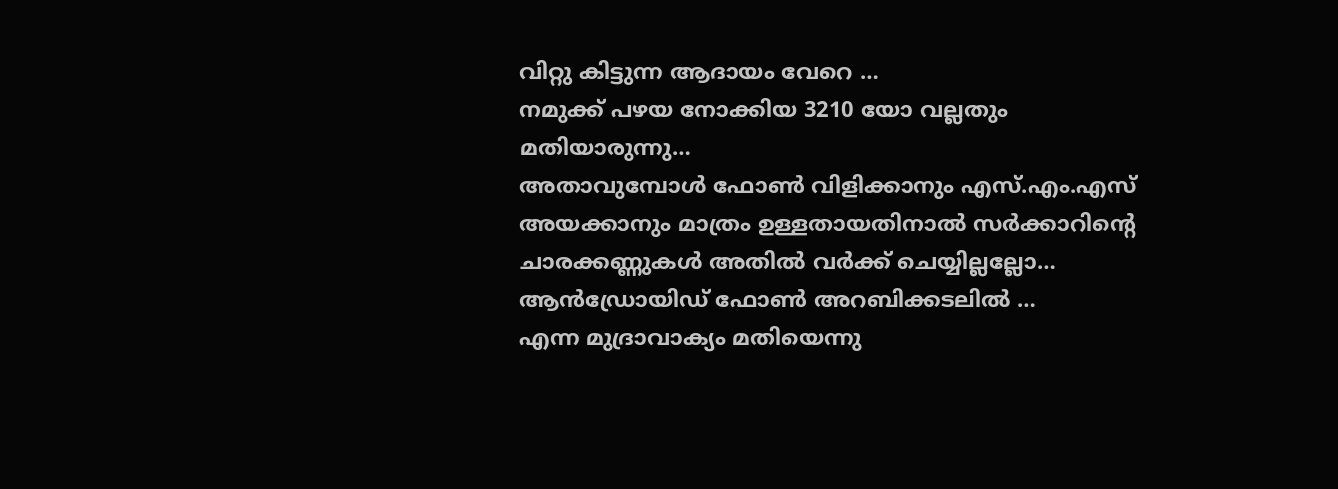വിറ്റു കിട്ടുന്ന ആദായം വേറെ …
നമുക്ക് പഴയ നോക്കിയ 3210 യോ വല്ലതും മതിയാരുന്നു…
അതാവുമ്പോൾ ഫോൺ വിളിക്കാനും എസ്.എം.എസ് അയക്കാനും മാത്രം ഉള്ളതായതിനാൽ സർക്കാറിന്റെ ചാരക്കണ്ണുകൾ അതിൽ വർക്ക് ചെയ്യില്ലല്ലോ…
ആൻഡ്രോയിഡ് ഫോൺ അറബിക്കടലിൽ …
എന്ന മുദ്രാവാക്യം മതിയെന്നു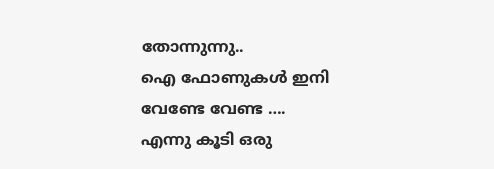തോന്നുന്നു..
ഐ ഫോണുകൾ ഇനി വേണ്ടേ വേണ്ട ….
എന്നു കൂടി ഒരു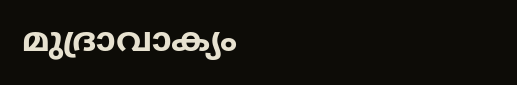മുദ്രാവാക്യം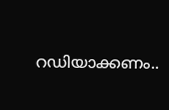റഡിയാക്കണം..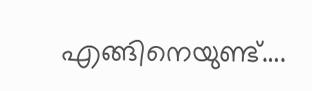എങ്ങിനെയുണ്ട്….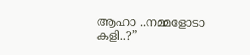ആഹാ ..നമ്മളോടാ കളി..?”